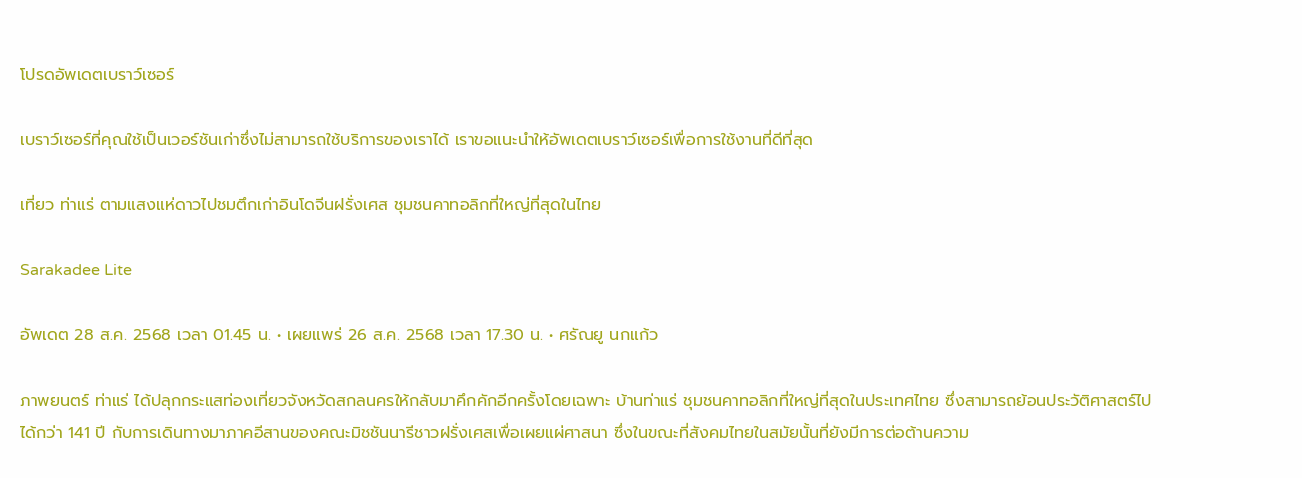โปรดอัพเดตเบราว์เซอร์

เบราว์เซอร์ที่คุณใช้เป็นเวอร์ชันเก่าซึ่งไม่สามารถใช้บริการของเราได้ เราขอแนะนำให้อัพเดตเบราว์เซอร์เพื่อการใช้งานที่ดีที่สุด

เที่ยว ท่าแร่ ตามแสงแห่ดาวไปชมตึกเก่าอินโดจีนฝรั่งเศส ชุมชนคาทอลิกที่ใหญ่ที่สุดในไทย

Sarakadee Lite

อัพเดต 28 ส.ค. 2568 เวลา 01.45 น. • เผยแพร่ 26 ส.ค. 2568 เวลา 17.30 น. • ศรัณยู นกแก้ว

ภาพยนตร์ ท่าแร่ ได้ปลุกกระแสท่องเที่ยวจังหวัดสกลนครให้กลับมาคึกคักอีกครั้งโดยเฉพาะ บ้านท่าแร่ ชุมชนคาทอลิกที่ใหญ่ที่สุดในประเทศไทย ซึ่งสามารถย้อนประวัติศาสตร์ไปได้กว่า 141 ปี กับการเดินทางมาภาคอีสานของคณะมิชชันนารีชาวฝรั่งเศสเพื่อเผยแผ่ศาสนา ซึ่งในขณะที่สังคมไทยในสมัยนั้นที่ยังมีการต่อต้านความ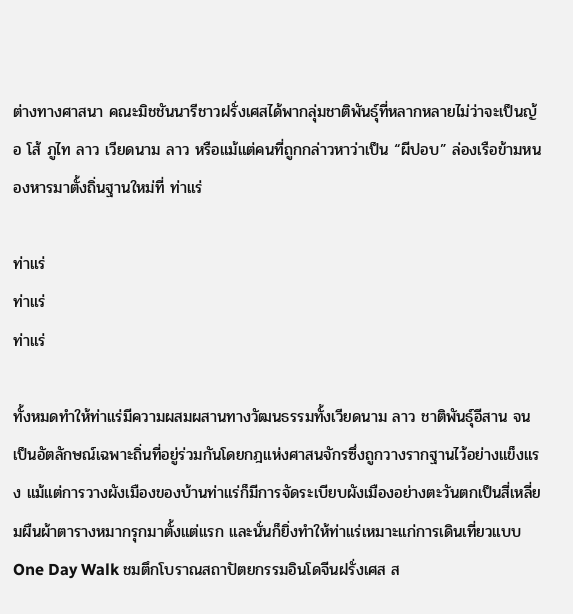ต่างทางศาสนา คณะมิชชันนารีชาวฝรั่งเศสได้พากลุ่มชาติพันธุ์ที่หลากหลายไม่ว่าจะเป็นญ้อ โส้ ภูไท ลาว เวียดนาม ลาว หรือแม้แต่คนที่ถูกกล่าวหาว่าเป็น “ผีปอบ” ล่องเรือข้ามหนองหารมาตั้งถิ่นฐานใหม่ที่ ท่าแร่

ท่าแร่
ท่าแร่
ท่าแร่

ทั้งหมดทำให้ท่าแร่มีความผสมผสานทางวัฒนธรรมทั้งเวียดนาม ลาว ชาติพันธุ์อีสาน จนเป็นอัตลักษณ์เฉพาะถิ่นที่อยู่ร่วมกันโดยกฎแห่งศาสนจักรซึ่งถูกวางรากฐานไว้อย่างแข็งแรง แม้แต่การวางผังเมืองของบ้านท่าแร่ก็มีการจัดระเบียบผังเมืองอย่างตะวันตกเป็นสี่เหลี่ยมผืนผ้าตารางหมากรุกมาตั้งแต่แรก และนั่นก็ยิ่งทำให้ท่าแร่เหมาะแก่การเดินเที่ยวแบบ One Day Walk ชมตึกโบราณสถาปัตยกรรมอินโดจีนฝรั่งเศส ส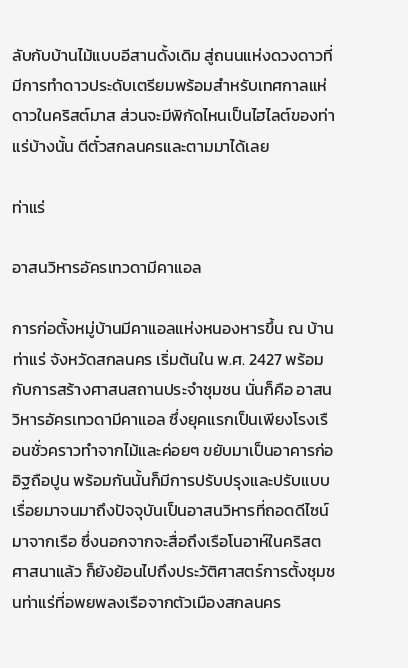ลับกับบ้านไม้แบบอีสานดั้งเดิม สู่ถนนแห่งดวงดาวที่มีการทำดาวประดับเตรียมพร้อมสำหรับเทศกาลแห่ดาวในคริสต์มาส ส่วนจะมีพิกัดไหนเป็นไฮไลต์ของท่าแร่บ้างนั้น ตีตั๋วสกลนครและตามมาได้เลย

ท่าแร่

อาสนวิหารอัครเทวดามีคาแอล

การก่อตั้งหมู่บ้านมีคาแอลแห่งหนองหารขึ้น ณ บ้านท่าแร่ จังหวัดสกลนคร เริ่มต้นใน พ.ศ. 2427 พร้อมกับการสร้างศาสนสถานประจำชุมชน นั่นก็คือ อาสนวิหารอัครเทวดามีคาแอล ซึ่งยุคแรกเป็นเพียงโรงเรือนชั่วคราวทำจากไม้และค่อยๆ ขยับมาเป็นอาคารก่ออิฐถือปูน พร้อมกันนั้นก็มีการปรับปรุงและปรับแบบเรื่อยมาจนมาถึงปัจจุบันเป็นอาสนวิหารที่ถอดดีไซน์มาจากเรือ ซึ่งนอกจากจะสื่อถึงเรือโนอาห์ในคริสตศาสนาแล้ว ก็ยังย้อนไปถึงประวัติศาสตร์การตั้งชุมชนท่าแร่ที่อพยพลงเรือจากตัวเมืองสกลนคร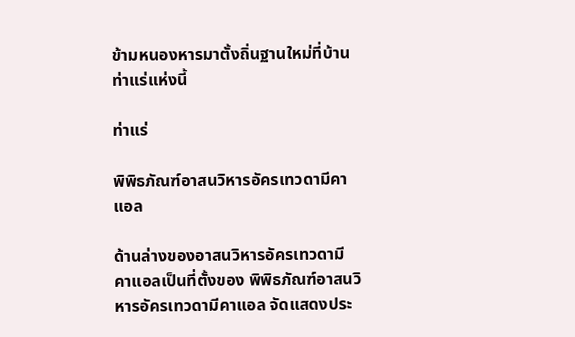ข้ามหนองหารมาตั้งถิ่นฐานใหม่ที่บ้านท่าแร่แห่งนี้

ท่าแร่

พิพิธภัณฑ์อาสนวิหารอัครเทวดามีคาแอล

ด้านล่างของอาสนวิหารอัครเทวดามีคาแอลเป็นที่ตั้งของ พิพิธภัณฑ์อาสนวิหารอัครเทวดามีคาแอล จัดแสดงประ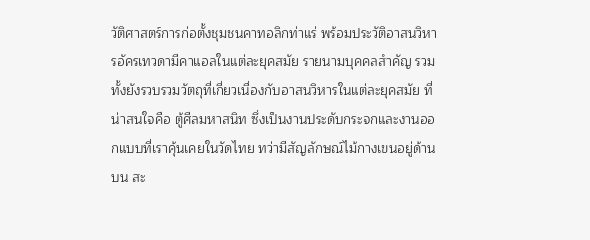วัติศาสตร์การก่อตั้งชุมชนคาทอลิกท่าแร่ พร้อมประวัติอาสนวิหารอัครเทวดามีคาแอลในแต่ละยุคสมัย รายนามบุคคลสำคัญ รวมทั้งยังรวบรวมวัตถุที่เกี่ยวเนื่องกับอาสนวิหารในแต่ละยุคสมัย ที่น่าสนใจคือ ตู้ศีลมหาสนิท ซึ่งเป็นงานประดับกระจกและงานออกแบบที่เราคุ้นเคยในวัดไทย ทว่ามีสัญลักษณ์ไม้กางเขนอยู่ด้านบน สะ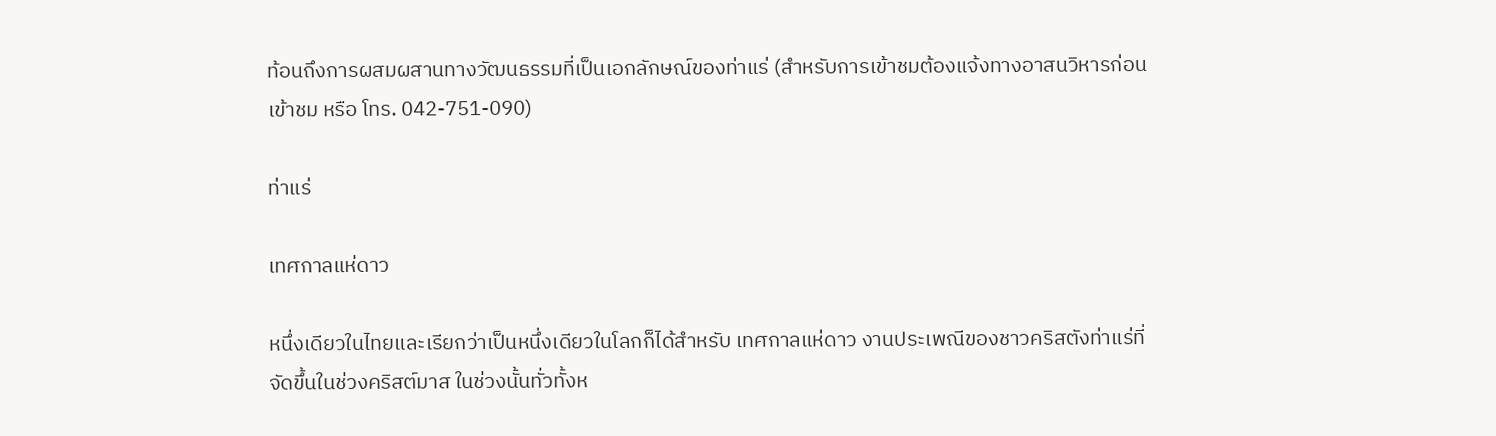ท้อนถึงการผสมผสานทางวัฒนธรรมที่เป็นเอกลักษณ์ของท่าแร่ (สำหรับการเข้าชมต้องแจ้งทางอาสนวิหารก่อนเข้าชม หรือ โทร. 042-751-090)

ท่าแร่

เทศกาลแห่ดาว

หนึ่งเดียวในไทยและเรียกว่าเป็นหนึ่งเดียวในโลกก็ได้สำหรับ เทศกาลแห่ดาว งานประเพณีของชาวคริสตังท่าแร่ที่จัดขึ้นในช่วงคริสต์มาส ในช่วงนั้นทั่วทั้งห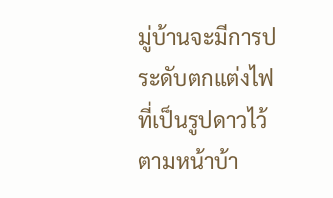มู่บ้านจะมีการประดับตกแต่งไฟที่เป็นรูปดาวไว้ตามหน้าบ้า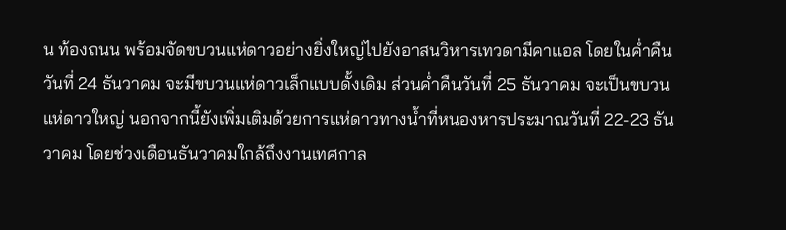น ท้องถนน พร้อมจัดขบวนแห่ดาวอย่างยิ่งใหญ่ไปยังอาสนวิหารเทวดามีคาแอล โดยในค่ำคืนวันที่ 24 ธันวาคม จะมีขบวนแห่ดาวเล็กแบบดั้งเดิม ส่วนค่ำคืนวันที่ 25 ธันวาคม จะเป็นขบวนแห่ดาวใหญ่ นอกจากนี้ยังเพิ่มเติมด้วยการแห่ดาวทางน้ำที่หนองหารประมาณวันที่ 22-23 ธันวาคม โดยช่วงเดือนธันวาคมใกล้ถึงงานเทศกาล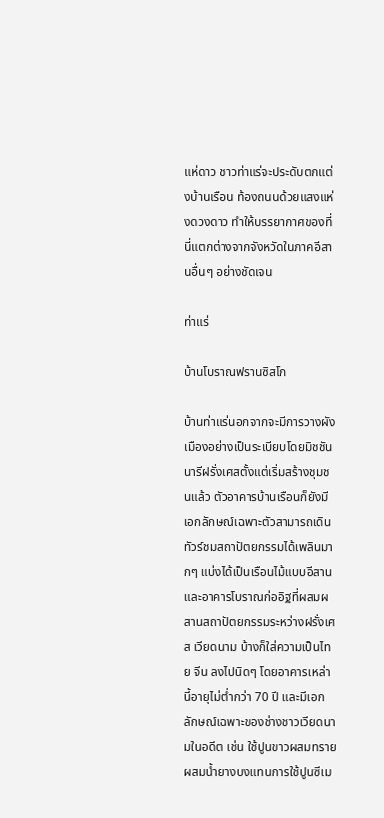แห่ดาว ชาวท่าแร่จะประดับตกแต่งบ้านเรือน ท้องถนนด้วยแสงแห่งดวงดาว ทำให้บรรยากาศของที่นี่แตกต่างจากจังหวัดในภาคอีสานอื่นๆ อย่างชัดเจน

ท่าแร่

บ้านโบราณฟรานซิสโก

บ้านท่าแร่นอกจากจะมีการวางผังเมืองอย่างเป็นระเบียบโดยมิชชันนารีฝรั่งเศสตั้งแต่เริ่มสร้างชุมชนแล้ว ตัวอาคารบ้านเรือนก็ยังมีเอกลักษณ์เฉพาะตัวสามารถเดินทัวร์ชมสถาปัตยกรรมได้เพลินมากๆ แบ่งได้เป็นเรือนไม้แบบอีสาน และอาคารโบราณก่ออิฐที่ผสมผสานสถาปัตยกรรมระหว่างฝรั่งเศส เวียดนาม บ้างก็ใส่ความเป็นไทย จีน ลงไปนิดๆ โดยอาคารเหล่านี้อายุไม่ต่ำกว่า 70 ปี และมีเอกลักษณ์เฉพาะของช่างชาวเวียดนามในอดีต เช่น ใช้ปูนขาวผสมทรายผสมน้ำยางบงแทนการใช้ปูนซีเม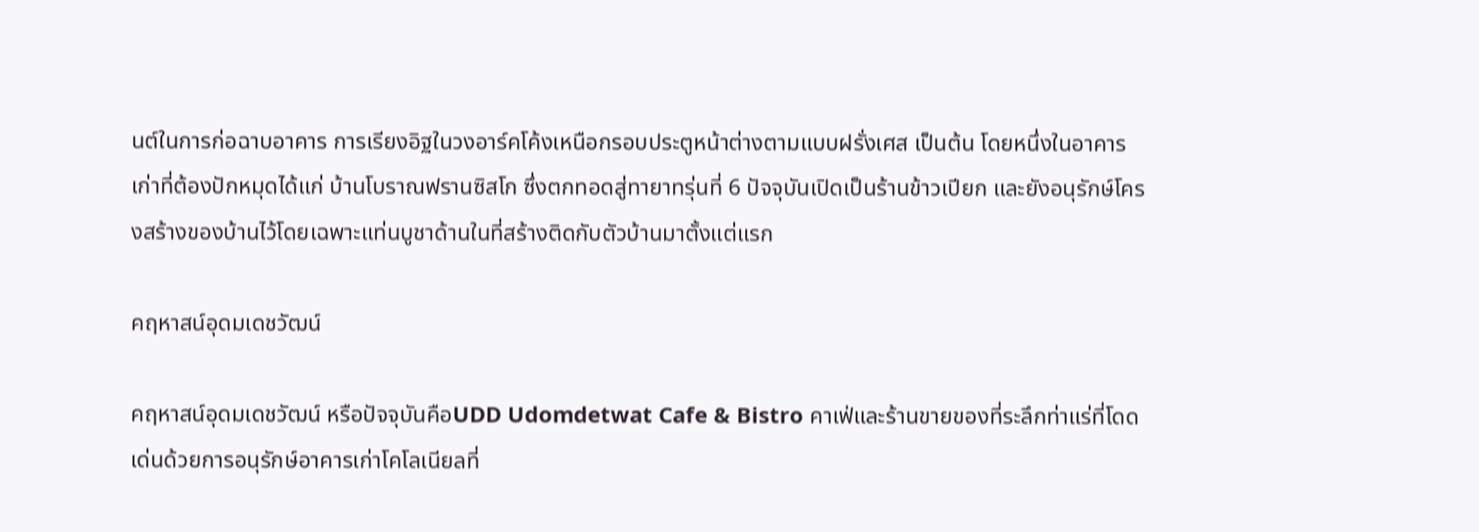นต์ในการก่อฉาบอาคาร การเรียงอิฐในวงอาร์คโค้งเหนือกรอบประตูหน้าต่างตามแบบฝรั่งเศส เป็นต้น โดยหนึ่งในอาคารเก่าที่ต้องปักหมุดได้แก่ บ้านโบราณฟรานซิสโก ซึ่งตกทอดสู่ทายาทรุ่นที่ 6 ปัจจุบันเปิดเป็นร้านข้าวเปียก และยังอนุรักษ์โครงสร้างของบ้านไว้โดยเฉพาะแท่นบูชาด้านในที่สร้างติดกับตัวบ้านมาตั้งแต่แรก

คฤหาสน์อุดมเดชวัฒน์

คฤหาสน์อุดมเดชวัฒน์ หรือปัจจุบันคือUDD Udomdetwat Cafe & Bistro คาเฟ่และร้านขายของที่ระลึกท่าแร่ที่โดดเด่นด้วยการอนุรักษ์อาคารเก่าโคโลเนียลที่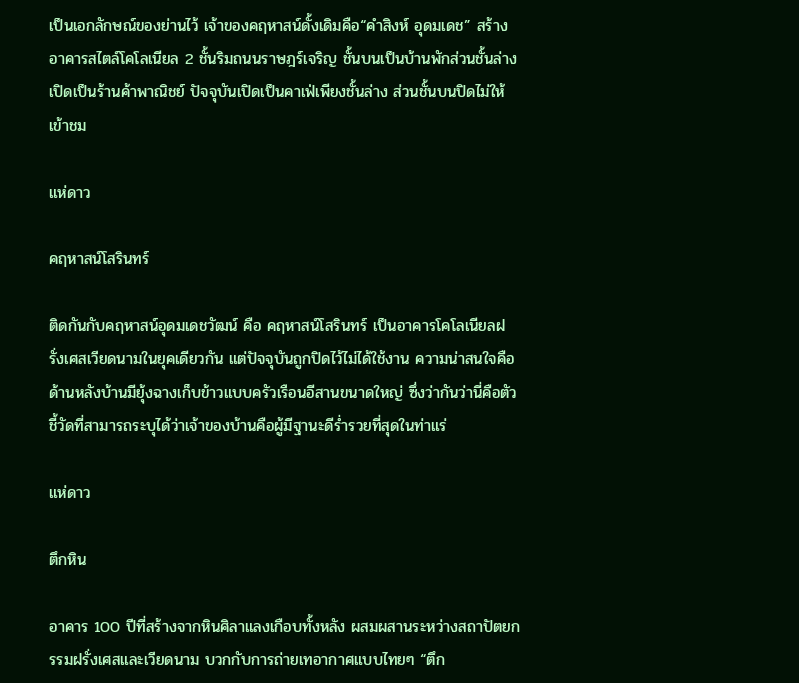เป็นเอกลักษณ์ของย่านไว้ เจ้าของคฤหาสน์ดั้งเดิมคือ“คำสิงห์ อุดมเดช” สร้างอาคารสไตล์โคโลเนียล 2 ชั้นริมถนนราษฎร์เจริญ ชั้นบนเป็นบ้านพักส่วนชั้นล่างเปิดเป็นร้านค้าพาณิชย์ ปัจจุบันเปิดเป็นคาเฟ่เพียงชั้นล่าง ส่วนชั้นบนปิดไม่ให้เข้าชม

แห่ดาว

คฤหาสน์โสรินทร์

ติดกันกับคฤหาสน์อุดมเดชวัฒน์ คือ คฤหาสน์โสรินทร์ เป็นอาคารโคโลเนียลฝรั่งเศสเวียดนามในยุคเดียวกัน แต่ปัจจุบันถูกปิดไว้ไม่ได้ใช้งาน ความน่าสนใจคือด้านหลังบ้านมียุ้งฉางเก็บข้าวแบบครัวเรือนอีสานขนาดใหญ่ ซึ่งว่ากันว่านี่คือตัวชี้วัดที่สามารถระบุได้ว่าเจ้าของบ้านคือผู้มีฐานะดีร่ำรวยที่สุดในท่าแร่

แห่ดาว

ตึกหิน

อาคาร 100 ปีที่สร้างจากหินศิลาแลงเกือบทั้งหลัง ผสมผสานระหว่างสถาปัตยกรรมฝรั่งเศสและเวียดนาม บวกกับการถ่ายเทอากาศแบบไทยๆ “ตึก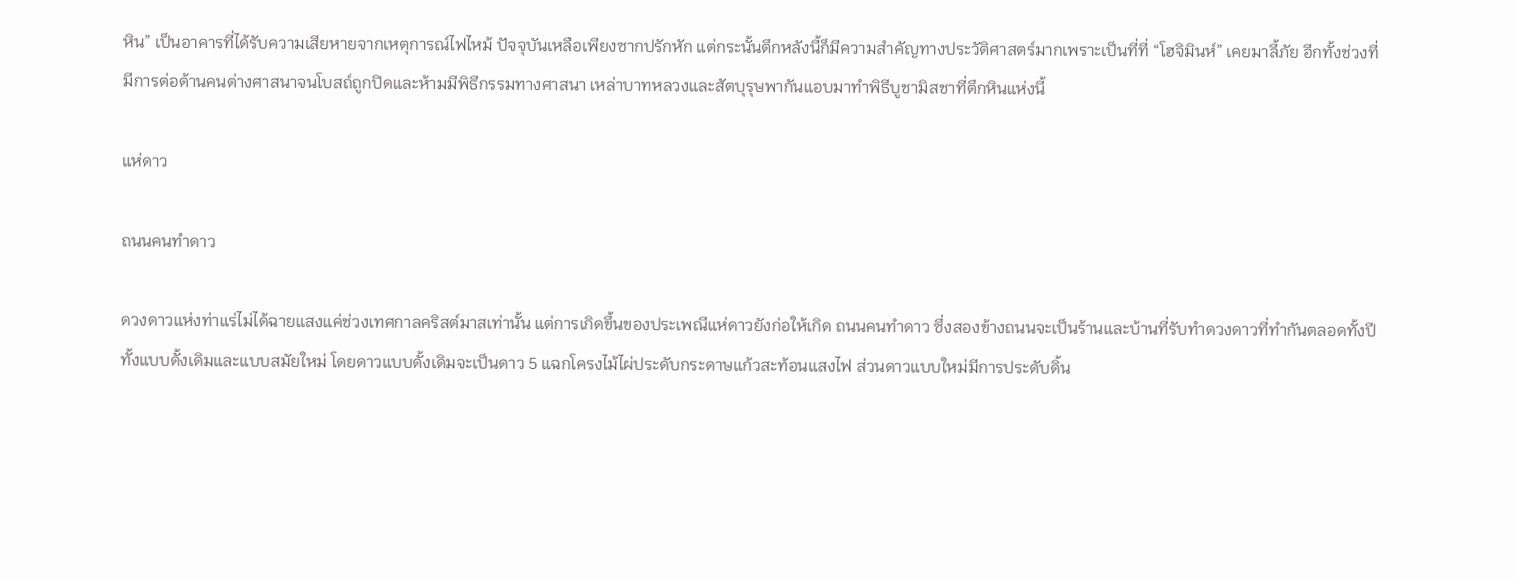หิน” เป็นอาคารที่ได้รับความเสียหายจากเหตุการณ์ไฟไหม้ ปัจจุบันเหลือเพียงซากปรักหัก แต่กระนั้นตึกหลังนี้ก็มีความสำคัญทางประวัติศาสตร์มากเพราะเป็นที่ที่ “โฮจิมินห์” เคยมาลี้ภัย อีกทั้งช่วงที่มีการต่อต้านคนต่างศาสนาจนโบสถ์ถูกปิดและห้ามมีพิธีกรรมทางศาสนา เหล่าบาทหลวงและสัตบุรุษพากันแอบมาทำพิธีบูชามิสชาที่ตึกหินแห่งนี้

แห่ดาว

ถนนคนทำดาว

ดวงดาวแห่งท่าแร่ไม่ได้ฉายแสงแค่ช่วงเทศกาลคริสต์มาสเท่านั้น แต่การเกิดขึ้นของประเพณีแห่ดาวยังก่อให้เกิด ถนนคนทำดาว ซึ่งสองข้างถนนจะเป็นร้านและบ้านที่รับทำดวงดาวที่ทำกันตลอดทั้งปี ทั้งแบบดั้งเดิมและแบบสมัยใหม่ โดยดาวแบบดั้งเดิมจะเป็นดาว 5 แฉกโครงไม้ไผ่ประดับกระดาษแก้วสะท้อนแสงไฟ ส่วนดาวแบบใหม่มีการประดับดิ้น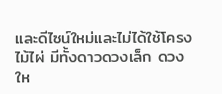และดีไซน์ใหม่และไม่ได้ใช้โครงไม้ไผ่ มีทั้งดาวดวงเล็ก ดวงให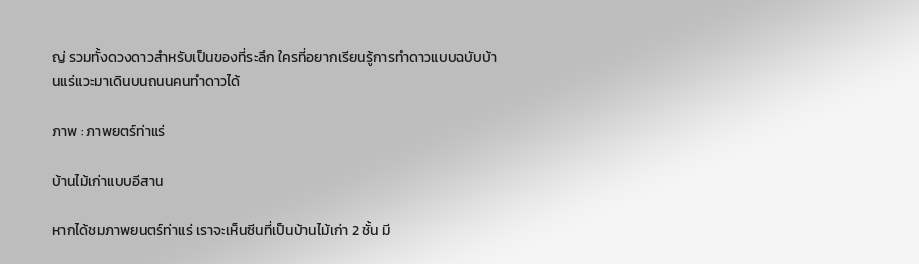ญ่ รวมทั้งดวงดาวสำหรับเป็นของที่ระลึก ใครที่อยากเรียนรู้การทำดาวแบบฉบับบ้านแร่แวะมาเดินบนถนนคนทำดาวได้

ภาพ : ภาพยตร์ท่าแร่

บ้านไม้เก่าแบบอีสาน

หากได้ชมภาพยนตร์ท่าแร่ เราจะเห็นซีนที่เป็นบ้านไม้เก่า 2 ชั้น มี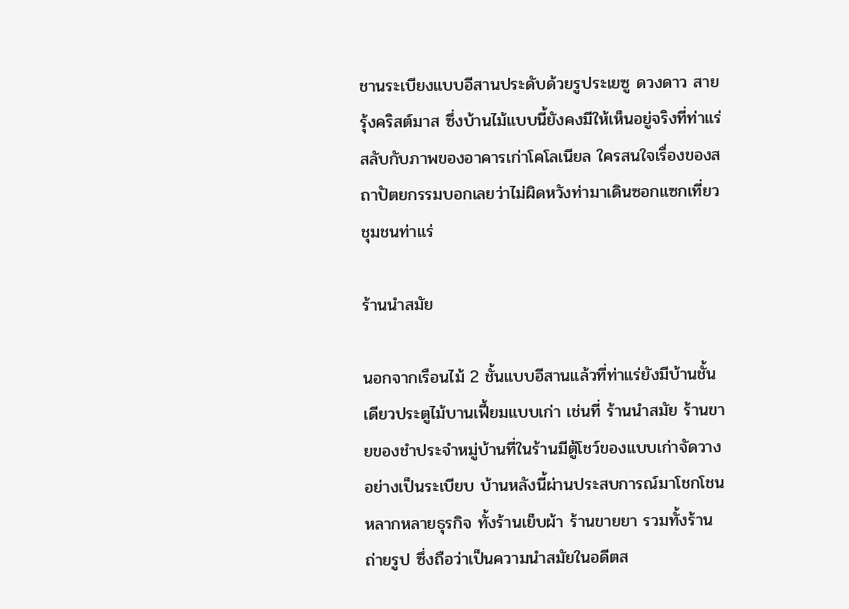ชานระเบียงแบบอีสานประดับด้วยรูประเยซู ดวงดาว สายรุ้งคริสต์มาส ซึ่งบ้านไม้แบบนี้ยังคงมีให้เห็นอยู่จริงที่ท่าแร่สลับกับภาพของอาคารเก่าโคโลเนียล ใครสนใจเรื่องของสถาปัตยกรรมบอกเลยว่าไม่ผิดหวังท่ามาเดินซอกแซกเที่ยวชุมชนท่าแร่

ร้านนำสมัย

นอกจากเรือนไม้ 2 ชั้นแบบอีสานแล้วที่ท่าแร่ยังมีบ้านชั้นเดียวประตูไม้บานเฟี้ยมแบบเก่า เช่นที่ ร้านนำสมัย ร้านขายของชำประจำหมู่บ้านที่ในร้านมีตู้โชว์ของแบบเก่าจัดวางอย่างเป็นระเบียบ บ้านหลังนี้ผ่านประสบการณ์มาโชกโชน หลากหลายธุรกิจ ทั้งร้านเย็บผ้า ร้านขายยา รวมทั้งร้านถ่ายรูป ซึ่งถือว่าเป็นความนำสมัยในอดีตส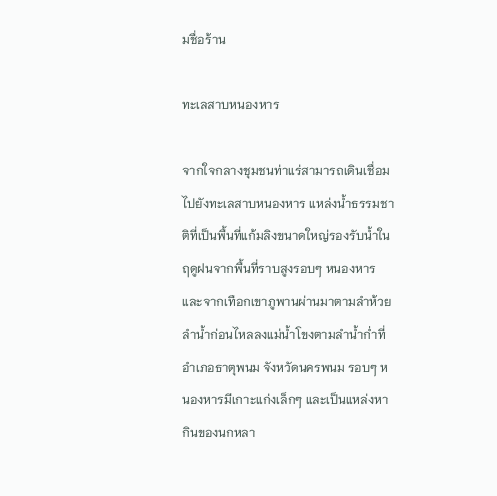มชื่อร้าน

ทะเลสาบหนองหาร

จากใจกลางชุมชนท่าแร่สามารถเดินเชื่อมไปยังทะเลสาบหนองหาร แหล่งน้ำธรรมชาติที่เป็นพื้นที่แก้มลิงขนาดใหญ่รองรับน้ำในฤดูฝนจากพื้นที่ราบสูงรอบๆ หนองหารและจากเทือกเขาภูพานผ่านมาตามลำห้วยลำน้ำก่อนไหลลงแม่น้ำโขงตามลำน้ำก่ำที่อำเภอธาตุพนม จังหวัดนครพนม รอบๆ หนองหารมีเกาะแก่งเล็กๆ และเป็นแหล่งหากินของนกหลา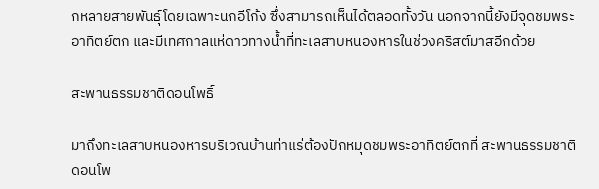กหลายสายพันธุ์โดยเฉพาะนกอีโก้ง ซึ่งสามารถเห็นได้ตลอดทั้งวัน นอกจากนี้ยังมีจุดชมพระอาทิตย์ตก และมีเทศกาลแห่ดาวทางน้ำที่ทะเลสาบหนองหารในช่วงคริสต์มาสอีกด้วย

สะพานธรรมชาติดอนโพธิ์

มาถึงทะเลสาบหนองหารบริเวณบ้านท่าแร่ต้องปักหมุดชมพระอาทิตย์ตกที่ สะพานธรรมชาติดอนโพ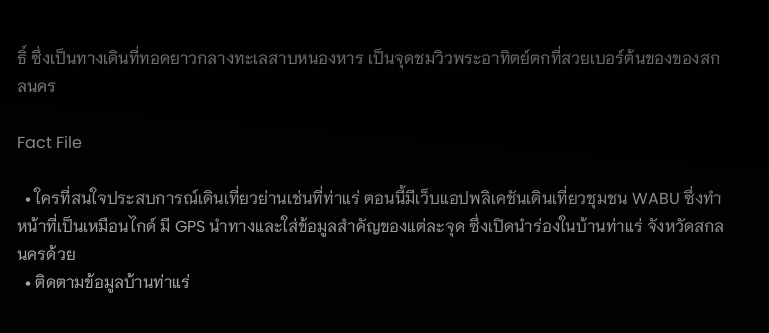ธิ์ ซึ่งเป็นทางเดินที่ทอดยาวกลางทะเลสาบหนองหาร เป็นจุดชมวิวพระอาทิตย์ตกที่สวยเบอร์ต้นของของสกลนคร

Fact File

  • ใครที่สนใจประสบการณ์เดินเที่ยวย่านเช่นที่ท่าแร่ ตอนนี้มีเว็บแอปพลิเคชันเดินเที่ยวชุมชน WABU ซึ่งทำหน้าที่เป็นเหมือนไกด์ มี GPS นำทางและใส่ข้อมูลสำคัญของแต่ละจุด ซึ่งเปิดนำร่องในบ้านท่าแร่ จังหวัดสกลนครด้วย
  • ติดตามข้อมูลบ้านท่าแร่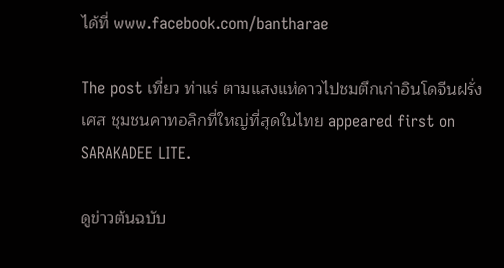ได้ที่ www.facebook.com/bantharae

The post เที่ยว ท่าแร่ ตามแสงแห่ดาวไปชมตึกเก่าอินโดจีนฝรั่งเศส ชุมชนคาทอลิกที่ใหญ่ที่สุดในไทย appeared first on SARAKADEE LITE.

ดูข่าวต้นฉบับ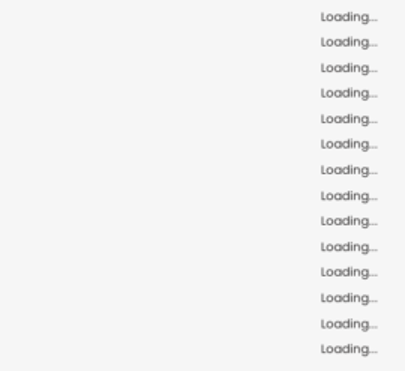Loading...
Loading...
Loading...
Loading...
Loading...
Loading...
Loading...
Loading...
Loading...
Loading...
Loading...
Loading...
Loading...
Loading...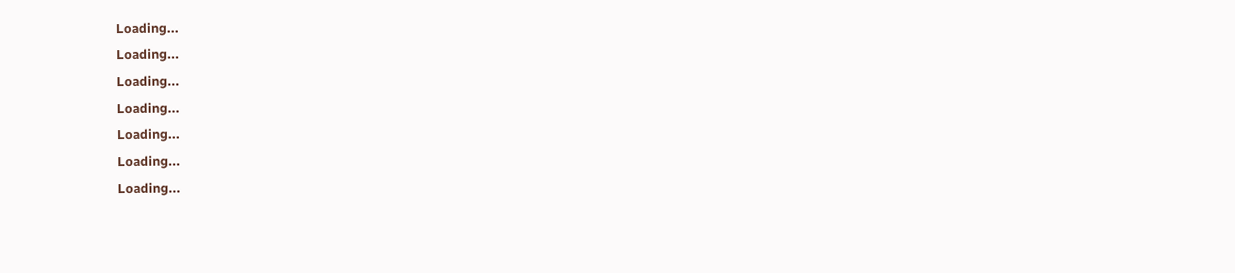Loading...
Loading...
Loading...
Loading...
Loading...
Loading...
Loading...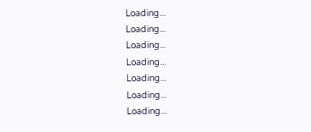Loading...
Loading...
Loading...
Loading...
Loading...
Loading...
Loading...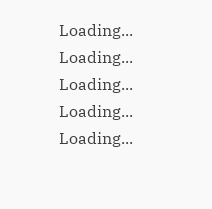Loading...
Loading...
Loading...
Loading...
Loading...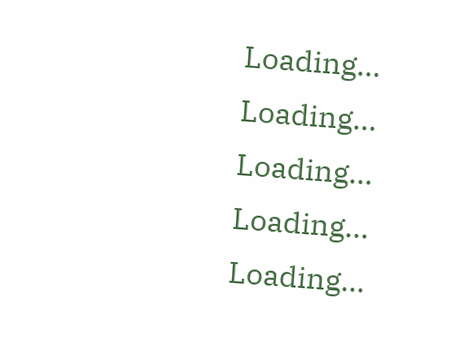Loading...
Loading...
Loading...
Loading...
Loading...